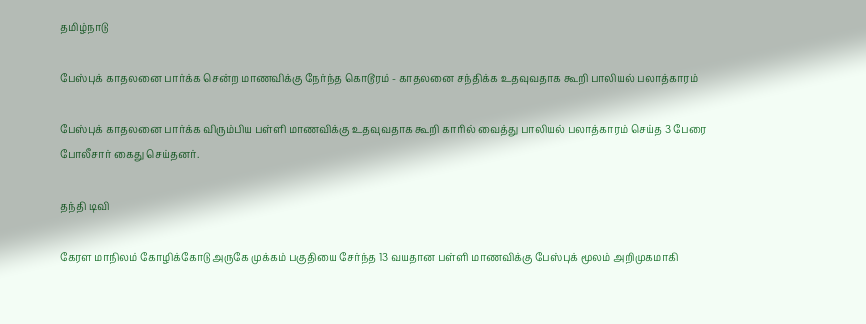தமிழ்நாடு

பேஸ்புக் காதலனை பார்க்க சென்ற மாணவிக்கு நேர்ந்த கொடூரம் - காதலனை சந்திக்க உதவுவதாக கூறி பாலியல் பலாத்காரம்

பேஸ்புக் காதலனை பார்க்க விரும்பிய பள்ளி மாணவிக்கு உதவுவதாக கூறி காரில் வைத்து பாலியல் பலாத்காரம் செய்த 3 பேரை போலீசார் கைது செய்தனர்.

தந்தி டிவி

கேரள மாநிலம் கோழிக்கோடு அருகே முக்கம் பகுதியை சேர்ந்த 13 வயதான பள்ளி மாணவிக்கு பேஸ்புக் மூலம் அறிமுகமாகி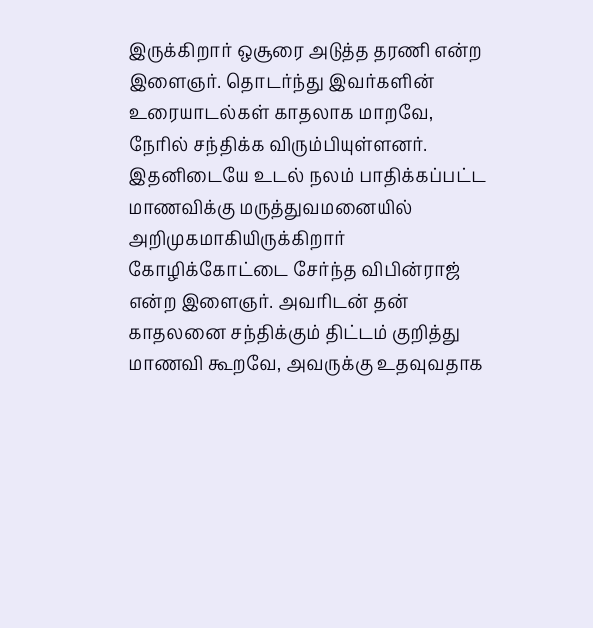இருக்கிறார் ஒசூரை அடுத்த தரணி என்ற இளைஞர். தொடர்ந்து இவர்களின் உரையாடல்கள் காதலாக மாறவே, நேரில் சந்திக்க விரும்பியுள்ளனர். இதனிடையே உடல் நலம் பாதிக்கப்பட்ட மாணவிக்கு மருத்துவமனையில் அறிமுகமாகியிருக்கிறார் கோழிக்கோட்டை சேர்ந்த விபின்ராஜ் என்ற இளைஞர். அவரிடன் தன் காதலனை சந்திக்கும் திட்டம் குறித்து மாணவி கூறவே, அவருக்கு உதவுவதாக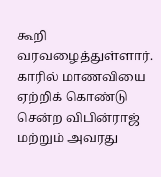கூறி வரவழைத்துள்ளார். காரில் மாணவியை ஏற்றிக் கொண்டு சென்ற விபின்ராஜ் மற்றும் அவரது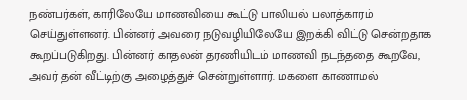நண்பர்கள், காரிலேயே மாணவியை கூட்டு பாலியல் பலாத்காரம் செய்துள்ளனர். பின்னர் அவரை நடுவழியிலேயே இறக்கி விட்டு சென்றதாக கூறப்படுகிறது. பின்னர் காதலன் தரணியிடம் மாணவி நடந்ததை கூறவே, அவர் தன் வீட்டிற்கு அழைத்துச் சென்றுள்ளார். மகளை காணாமல்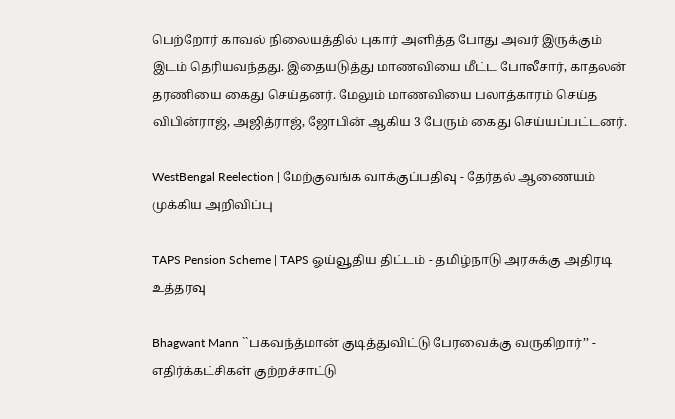பெற்றோர் காவல் நிலையத்தில் புகார் அளித்த போது அவர் இருக்கும் இடம் தெரியவந்தது. இதையடுத்து மாணவியை மீட்ட போலீசார், காதலன் தரணியை கைது செய்தனர். மேலும் மாணவியை பலாத்காரம் செய்த விபின்ராஜ், அஜித்ராஜ், ஜோபின் ஆகிய 3 பேரும் கைது செய்யப்பட்டனர்.

WestBengal Reelection | மேற்குவங்க வாக்குப்பதிவு - தேர்தல் ஆணையம் முக்கிய அறிவிப்பு

TAPS Pension Scheme | TAPS ஓய்வூதிய திட்டம் - தமிழ்நாடு அரசுக்கு அதிரடி உத்தரவு

Bhagwant Mann ``பகவந்த்மான் குடித்துவிட்டு பேரவைக்கு வருகிறார்’’ - எதிர்க்கட்சிகள் குற்றச்சாட்டு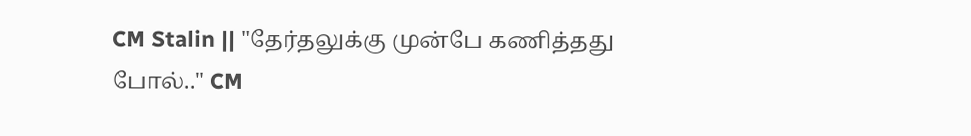CM Stalin || "தேர்தலுக்கு முன்பே கணித்தது போல்.." CM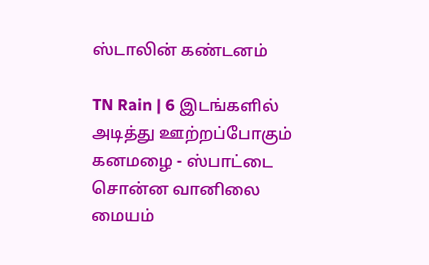ஸ்டாலின் கண்டனம்

TN Rain | 6 இடங்களில் அடித்து ஊற்றப்போகும் கனமழை - ஸ்பாட்டை சொன்ன வானிலை மையம்